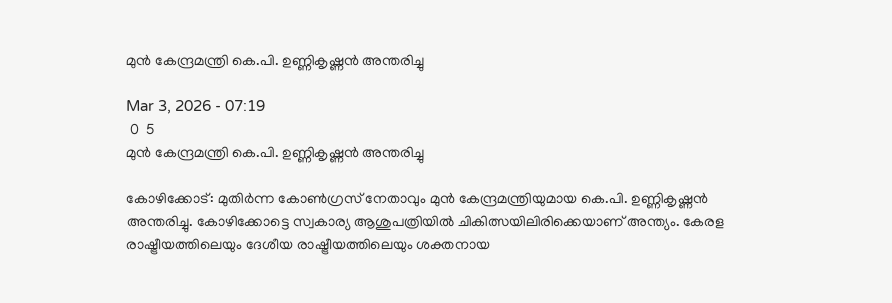മുൻ കേന്ദ്രമന്ത്രി കെ.പി. ഉണ്ണികൃഷ്ണൻ അന്തരിച്ചു

Mar 3, 2026 - 07:19
 0  5
മുൻ കേന്ദ്രമന്ത്രി കെ.പി. ഉണ്ണികൃഷ്ണൻ അന്തരിച്ചു

കോഴിക്കോട്: മുതിർന്ന കോൺഗ്രസ് നേതാവും മുൻ കേന്ദ്രമന്ത്രിയുമായ കെ.പി. ഉണ്ണികൃഷ്ണൻ അന്തരിച്ചു. കോഴിക്കോട്ടെ സ്വകാര്യ ആശുപത്രിയിൽ ചികിത്സയിലിരിക്കെയാണ് അന്ത്യം. കേരള രാഷ്ട്രീയത്തിലെയും ദേശീയ രാഷ്ട്രീയത്തിലെയും ശക്തനായ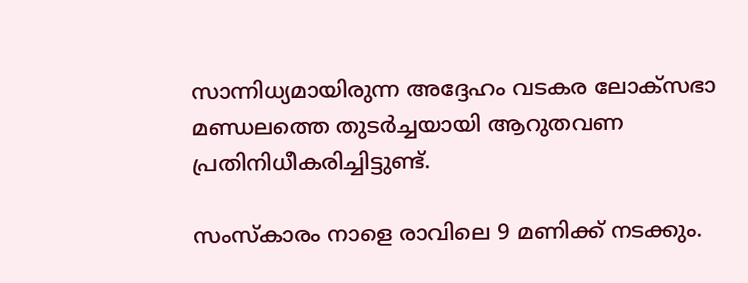സാന്നിധ്യമായിരുന്ന അദ്ദേഹം വടകര ലോക്‌സഭാ മണ്ഡലത്തെ തുടർച്ചയായി ആറുതവണ പ്രതിനിധീകരിച്ചിട്ടുണ്ട്.

സംസ്കാരം നാളെ രാവിലെ 9 മണിക്ക് നടക്കും.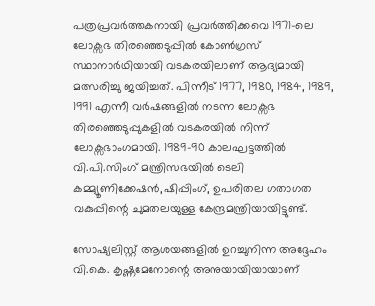പത്രപ്രവർത്തകനായി പ്രവർത്തിക്കവെ 1971-ലെ ലോക്സഭ തിരഞ്ഞെടുപ്പിൽ കോൺഗ്രസ് സ്ഥാനാർഥിയായി വടകരയിലാണ് ആദ്യമായി മത്സരിച്ചു ജയിച്ചത്. പിന്നീട് 1977, 1980, 1984, 1989, 1991 എന്നീ വർഷങ്ങളിൽ നടന്ന ലോക്സഭ തിരഞ്ഞെടുപ്പുകളിൽ വടകരയിൽ നിന്ന് ലോക്സഭാംഗമായി. 1989-90 കാലഘട്ടത്തിൽ വി.പി.സിംഗ് മന്ത്രിസഭയിൽ ടെലി കമ്മ്യൂണിക്കേഷൻ,ഷിപ്പിംഗ്, ഉപരിതല ഗതാഗത വകുപ്പിന്റെ ചുമതലയുള്ള കേന്ദ്രമന്ത്രിയായിട്ടുണ്ട്.

സോഷ്യലിസ്റ്റ് ആശയങ്ങളിൽ ഉറച്ചുനിന്ന അദ്ദേഹം വി.കെ. കൃഷ്ണമേനോന്റെ അനുയായിയായാണ്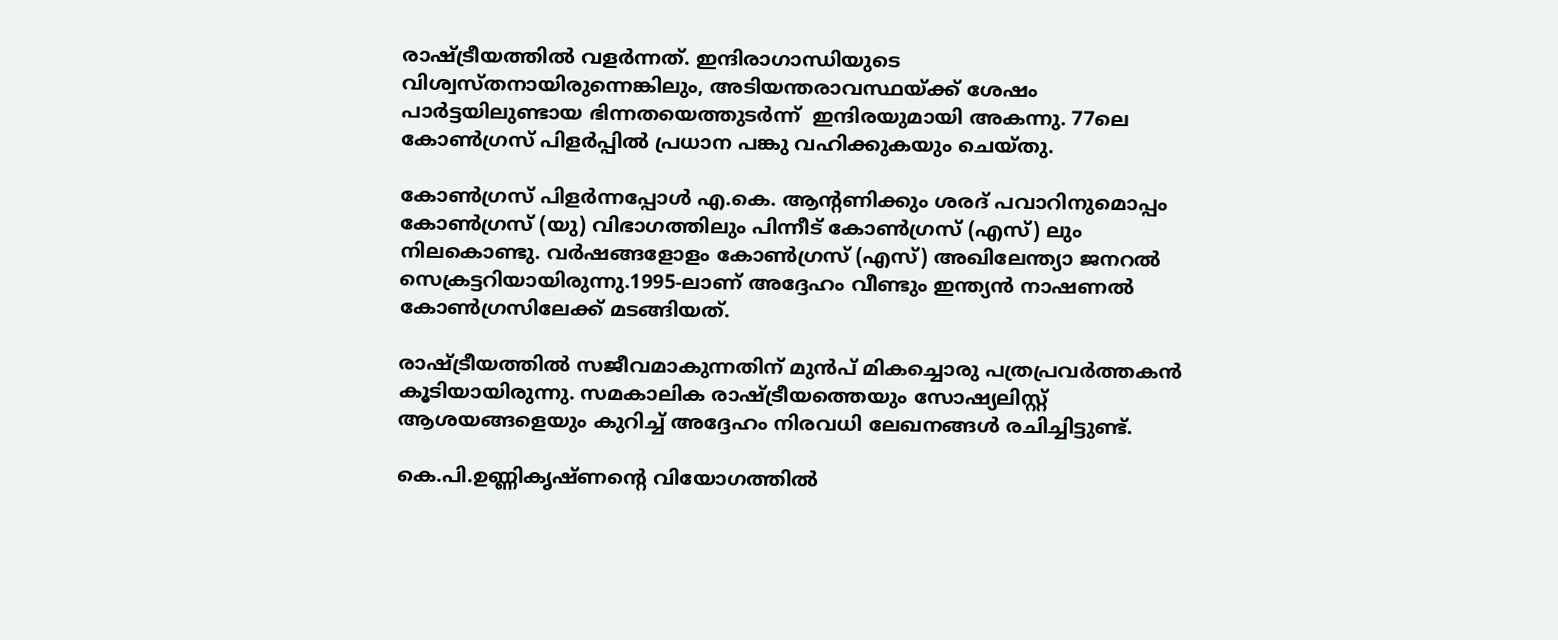രാഷ്ട്രീയത്തിൽ വളർന്നത്. ഇന്ദിരാഗാന്ധിയുടെ വിശ്വസ്തനായിരുന്നെങ്കിലും, അടിയന്തരാവസ്ഥയ്ക്ക് ശേഷം പാർട്ടയിലുണ്ടായ ഭിന്നതയെത്തുടർന്ന്  ഇന്ദിരയുമായി അകന്നു. 77ലെ കോൺഗ്രസ് പിളർപ്പിൽ പ്രധാന പങ്കു വഹിക്കുകയും ചെയ്തു.

കോൺഗ്രസ് പിളർന്നപ്പോൾ എ.കെ. ആന്റണിക്കും ശരദ് പവാറിനുമൊപ്പം കോൺഗ്രസ് (യു) വിഭാഗത്തിലും പിന്നീട് കോൺഗ്രസ് (എസ്) ലും നിലകൊണ്ടു. വർഷങ്ങളോളം കോൺഗ്രസ് (എസ്) അഖിലേന്ത്യാ ജനറൽ സെക്രട്ടറിയായിരുന്നു.1995-ലാണ് അദ്ദേഹം വീണ്ടും ഇന്ത്യൻ നാഷണൽ കോൺഗ്രസിലേക്ക് മടങ്ങിയത്.

രാഷ്ട്രീയത്തിൽ സജീവമാകുന്നതിന് മുൻപ് മികച്ചൊരു പത്രപ്രവർത്തകൻ കൂടിയായിരുന്നു. സമകാലിക രാഷ്ട്രീയത്തെയും സോഷ്യലിസ്റ്റ് ആശയങ്ങളെയും കുറിച്ച് അദ്ദേഹം നിരവധി ലേഖനങ്ങൾ രചിച്ചിട്ടുണ്ട്.

കെ.പി.ഉണ്ണികൃഷ്ണന്റെ വിയോഗത്തിൽ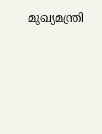മുഖ്യമന്ത്രി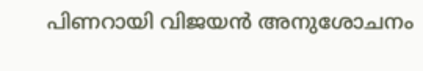പിണറായി വിജയൻ അനുശോചനം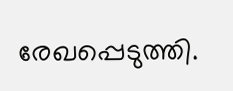രേഖപ്പെടുത്തി.